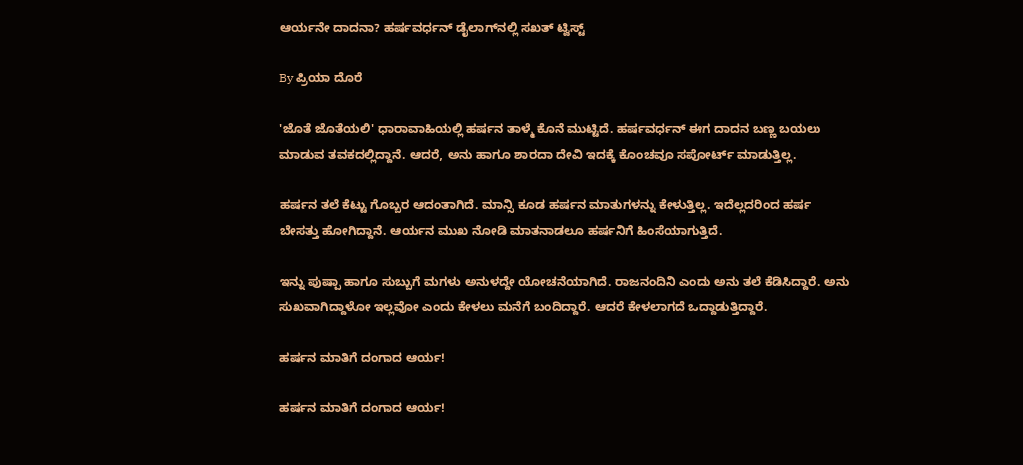ಆರ್ಯನೇ ದಾದನಾ? ಹರ್ಷವರ್ಧನ್ ಡೈಲಾಗ್‌ನಲ್ಲಿ ಸಖತ್ ಟ್ವಿಸ್ಟ್

By ಪ್ರಿಯಾ ದೊರೆ

'ಜೊತೆ ಜೊತೆಯಲಿ' ಧಾರಾವಾಹಿಯಲ್ಲಿ ಹರ್ಷನ ತಾಳ್ಮೆ ಕೊನೆ ಮುಟ್ಟಿದೆ. ಹರ್ಷವರ್ಧನ್ ಈಗ ದಾದನ ಬಣ್ಣ ಬಯಲು ಮಾಡುವ ತವಕದಲ್ಲಿದ್ದಾನೆ. ಆದರೆ, ಅನು ಹಾಗೂ ಶಾರದಾ ದೇವಿ ಇದಕ್ಕೆ ಕೊಂಚವೂ ಸಪೋರ್ಟ್ ಮಾಡುತ್ತಿಲ್ಲ.

ಹರ್ಷನ ತಲೆ ಕೆಟ್ಟು ಗೊಬ್ಬರ ಆದಂತಾಗಿದೆ. ಮಾನ್ಸಿ ಕೂಡ ಹರ್ಷನ ಮಾತುಗಳನ್ನು ಕೇಳುತ್ತಿಲ್ಲ. ಇದೆಲ್ಲದರಿಂದ ಹರ್ಷ ಬೇಸತ್ತು ಹೋಗಿದ್ದಾನೆ. ಆರ್ಯನ ಮುಖ ನೋಡಿ ಮಾತನಾಡಲೂ ಹರ್ಷನಿಗೆ ಹಿಂಸೆಯಾಗುತ್ತಿದೆ.

ಇನ್ನು ಪುಷ್ಪಾ ಹಾಗೂ ಸುಬ್ಬುಗೆ ಮಗಳು ಅನುಳದ್ದೇ ಯೋಚನೆಯಾಗಿದೆ. ರಾಜನಂದಿನಿ ಎಂದು ಅನು ತಲೆ ಕೆಡಿಸಿದ್ದಾರೆ. ಅನು ಸುಖವಾಗಿದ್ದಾಳೋ ಇಲ್ಲವೋ ಎಂದು ಕೇಳಲು ಮನೆಗೆ ಬಂದಿದ್ದಾರೆ. ಆದರೆ ಕೇಳಲಾಗದೆ ಒದ್ದಾಡುತ್ತಿದ್ದಾರೆ.

ಹರ್ಷನ ಮಾತಿಗೆ ದಂಗಾದ ಆರ್ಯ!

ಹರ್ಷನ ಮಾತಿಗೆ ದಂಗಾದ ಆರ್ಯ!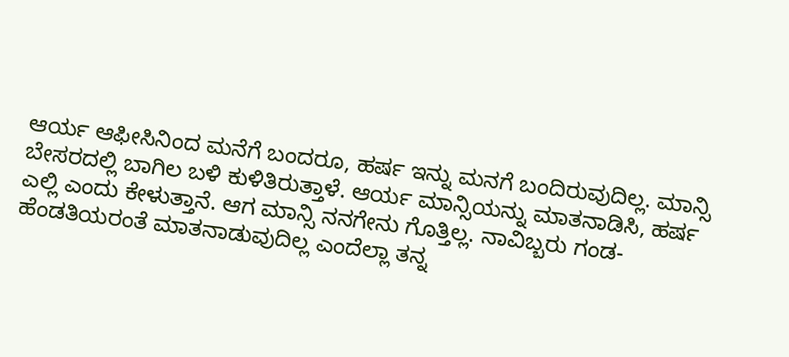ಆರ್ಯ ಆಫೀಸಿನಿಂದ ಮನೆಗೆ ಬಂದರೂ, ಹರ್ಷ ಇನ್ನು ಮನಗೆ ಬಂದಿರುವುದಿಲ್ಲ. ಮಾನ್ಸಿ ಬೇಸರದಲ್ಲಿ ಬಾಗಿಲ ಬಳಿ ಕುಳಿತಿರುತ್ತಾಳೆ. ಆರ್ಯ ಮಾನ್ಸಿಯನ್ನು ಮಾತನಾಡಿಸಿ, ಹರ್ಷ ಎಲ್ಲಿ ಎಂದು ಕೇಳುತ್ತಾನೆ. ಆಗ ಮಾನ್ಸಿ ನನಗೇನು ಗೊತ್ತಿಲ್ಲ. ನಾವಿಬ್ಬರು ಗಂಡ-ಹೆಂಡತಿಯರಂತೆ ಮಾತನಾಡುವುದಿಲ್ಲ ಎಂದೆಲ್ಲಾ ತನ್ನ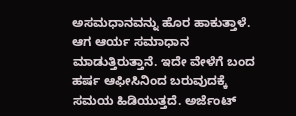ಅಸಮಧಾನವನ್ನು ಹೊರ ಹಾಕುತ್ತಾಳೆ. ಆಗ ಆರ್ಯ ಸಮಾಧಾನ ಮಾಡುತ್ತಿರುತ್ತಾನೆ. ಇದೇ ವೇಳೆಗೆ ಬಂದ ಹರ್ಷ ಆಫೀಸಿನಿಂದ ಬರುವುದಕ್ಕೆ ಸಮಯ ಹಿಡಿಯುತ್ತದೆ. ಅರ್ಜೆಂಟ್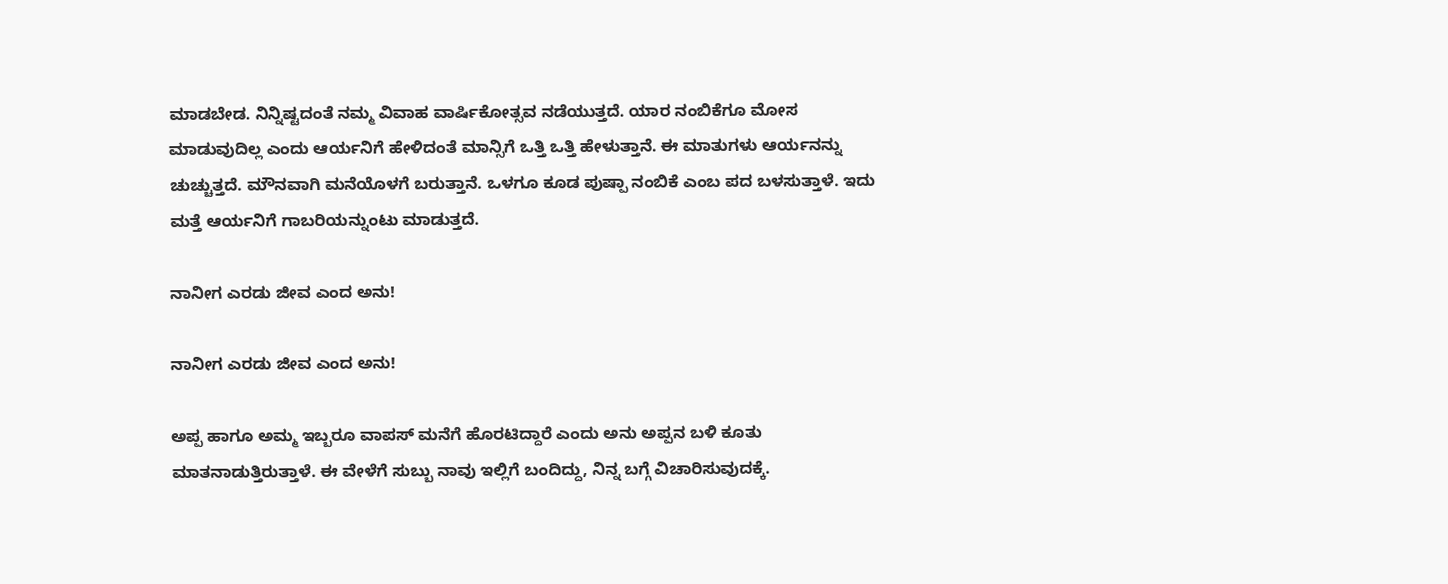ಮಾಡಬೇಡ. ನಿನ್ನಿಷ್ಟದಂತೆ ನಮ್ಮ ವಿವಾಹ ವಾರ್ಷಿಕೋತ್ಸವ ನಡೆಯುತ್ತದೆ. ಯಾರ ನಂಬಿಕೆಗೂ ಮೋಸ ಮಾಡುವುದಿಲ್ಲ ಎಂದು ಆರ್ಯನಿಗೆ ಹೇಳಿದಂತೆ ಮಾನ್ಸಿಗೆ ಒತ್ತಿ ಒತ್ತಿ ಹೇಳುತ್ತಾನೆ. ಈ ಮಾತುಗಳು ಆರ್ಯನನ್ನು ಚುಚ್ಚುತ್ತದೆ. ಮೌನವಾಗಿ ಮನೆಯೊಳಗೆ ಬರುತ್ತಾನೆ. ಒಳಗೂ ಕೂಡ ಪುಷ್ಪಾ ನಂಬಿಕೆ ಎಂಬ ಪದ ಬಳಸುತ್ತಾಳೆ. ಇದು ಮತ್ತೆ ಆರ್ಯನಿಗೆ ಗಾಬರಿಯನ್ನುಂಟು ಮಾಡುತ್ತದೆ.

ನಾನೀಗ ಎರಡು ಜೀವ ಎಂದ ಅನು!

ನಾನೀಗ ಎರಡು ಜೀವ ಎಂದ ಅನು!

ಅಪ್ಪ ಹಾಗೂ ಅಮ್ಮ ಇಬ್ಬರೂ ವಾಪಸ್ ಮನೆಗೆ ಹೊರಟಿದ್ದಾರೆ ಎಂದು ಅನು ಅಪ್ಪನ ಬಳಿ ಕೂತು ಮಾತನಾಡುತ್ತಿರುತ್ತಾಳೆ. ಈ ವೇಳೆಗೆ ಸುಬ್ಬು ನಾವು ಇಲ್ಲಿಗೆ ಬಂದಿದ್ದು, ನಿನ್ನ ಬಗ್ಗೆ ವಿಚಾರಿಸುವುದಕ್ಕೆ.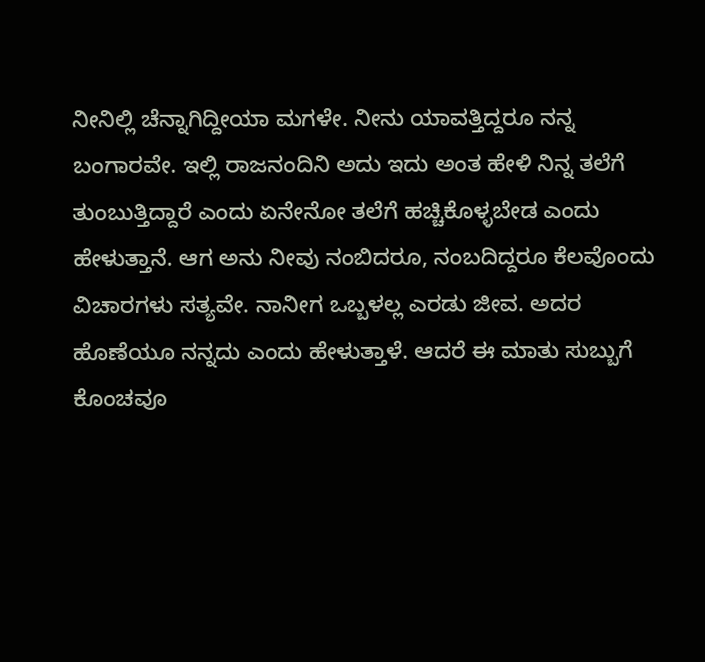ನೀನಿಲ್ಲಿ ಚೆನ್ನಾಗಿದ್ದೀಯಾ ಮಗಳೇ. ನೀನು ಯಾವತ್ತಿದ್ದರೂ ನನ್ನ ಬಂಗಾರವೇ. ಇಲ್ಲಿ ರಾಜನಂದಿನಿ ಅದು ಇದು ಅಂತ ಹೇಳಿ ನಿನ್ನ ತಲೆಗೆ ತುಂಬುತ್ತಿದ್ದಾರೆ ಎಂದು ಏನೇನೋ ತಲೆಗೆ ಹಚ್ಚಿಕೊಳ್ಳಬೇಡ ಎಂದು ಹೇಳುತ್ತಾನೆ. ಆಗ ಅನು ನೀವು ನಂಬಿದರೂ, ನಂಬದಿದ್ದರೂ ಕೆಲವೊಂದು ವಿಚಾರಗಳು ಸತ್ಯವೇ. ನಾನೀಗ ಒಬ್ಬಳಲ್ಲ ಎರಡು ಜೀವ. ಅದರ ಹೊಣೆಯೂ ನನ್ನದು ಎಂದು ಹೇಳುತ್ತಾಳೆ. ಆದರೆ ಈ ಮಾತು ಸುಬ್ಬುಗೆ ಕೊಂಚವೂ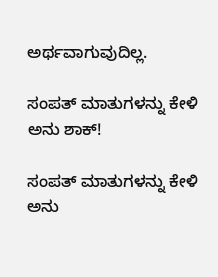ಅರ್ಥವಾಗುವುದಿಲ್ಲ.

ಸಂಪತ್ ಮಾತುಗಳನ್ನು ಕೇಳಿ ಅನು ಶಾಕ್!

ಸಂಪತ್ ಮಾತುಗಳನ್ನು ಕೇಳಿ ಅನು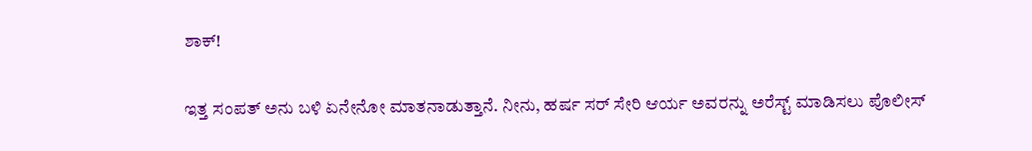ಶಾಕ್!

ಇತ್ತ ಸಂಪತ್ ಅನು ಬಳಿ ಏನೇನೋ ಮಾತನಾಡುತ್ತಾನೆ. ನೀನು, ಹರ್ಷ ಸರ್ ಸೇರಿ ಆರ್ಯ ಅವರನ್ನು ಅರೆಸ್ಟ್ ಮಾಡಿಸಲು ಪೊಲೀಸ್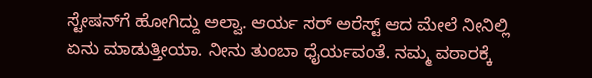ಸ್ಟೇಷನ್‌ಗೆ ಹೋಗಿದ್ದು ಅಲ್ವಾ. ಆರ್ಯ ಸರ್ ಅರೆಸ್ಟ್ ಆದ ಮೇಲೆ ನೀನಿಲ್ಲಿ ಏನು ಮಾಡುತ್ತೀಯಾ. ನೀನು ತುಂಬಾ ಧೈರ್ಯವಂತೆ. ನಮ್ಮ ವಠಾರಕ್ಕೆ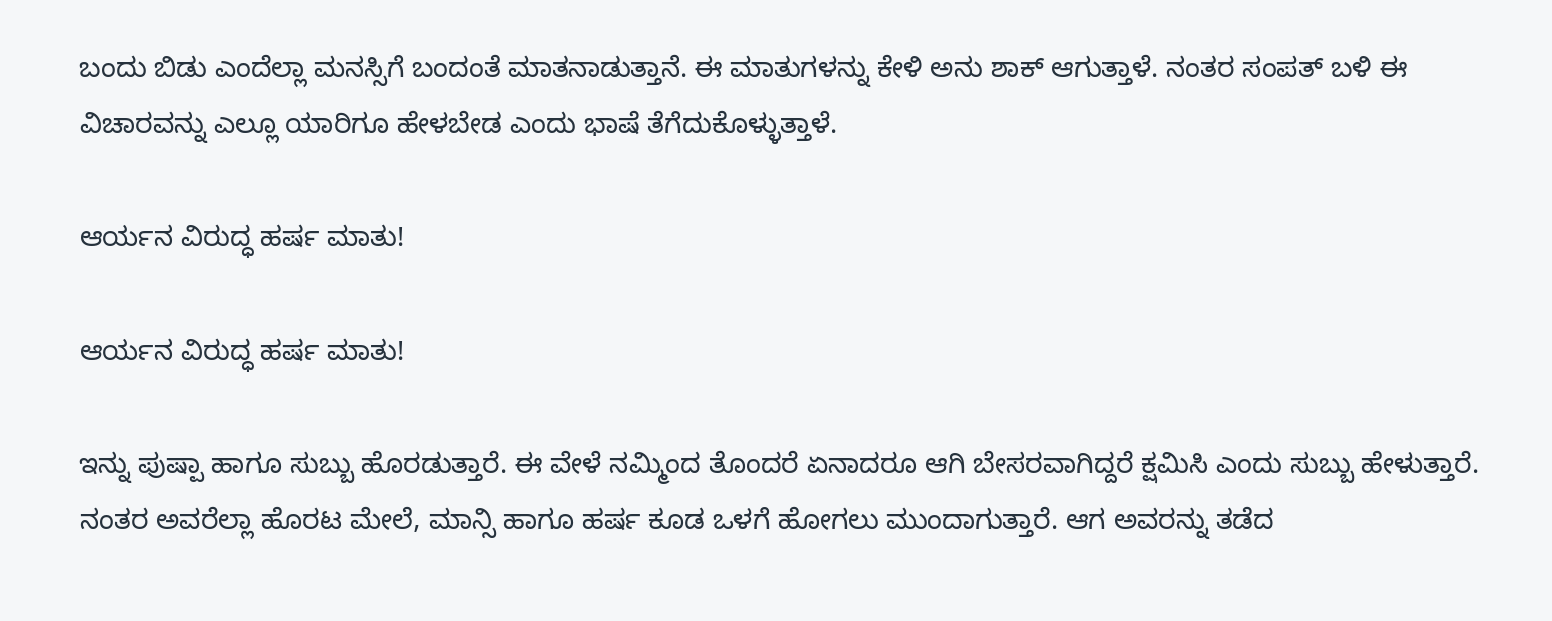ಬಂದು ಬಿಡು ಎಂದೆಲ್ಲಾ ಮನಸ್ಸಿಗೆ ಬಂದಂತೆ ಮಾತನಾಡುತ್ತಾನೆ. ಈ ಮಾತುಗಳನ್ನು ಕೇಳಿ ಅನು ಶಾಕ್ ಆಗುತ್ತಾಳೆ. ನಂತರ ಸಂಪತ್ ಬಳಿ ಈ ವಿಚಾರವನ್ನು ಎಲ್ಲೂ ಯಾರಿಗೂ ಹೇಳಬೇಡ ಎಂದು ಭಾಷೆ ತೆಗೆದುಕೊಳ್ಳುತ್ತಾಳೆ.

ಆರ್ಯನ ವಿರುದ್ಧ ಹರ್ಷ ಮಾತು!

ಆರ್ಯನ ವಿರುದ್ಧ ಹರ್ಷ ಮಾತು!

ಇನ್ನು ಪುಷ್ಪಾ ಹಾಗೂ ಸುಬ್ಬು ಹೊರಡುತ್ತಾರೆ. ಈ ವೇಳೆ ನಮ್ಮಿಂದ ತೊಂದರೆ ಏನಾದರೂ ಆಗಿ ಬೇಸರವಾಗಿದ್ದರೆ ಕ್ಷಮಿಸಿ ಎಂದು ಸುಬ್ಬು ಹೇಳುತ್ತಾರೆ. ನಂತರ ಅವರೆಲ್ಲಾ ಹೊರಟ ಮೇಲೆ, ಮಾನ್ಸಿ ಹಾಗೂ ಹರ್ಷ ಕೂಡ ಒಳಗೆ ಹೋಗಲು ಮುಂದಾಗುತ್ತಾರೆ. ಆಗ ಅವರನ್ನು ತಡೆದ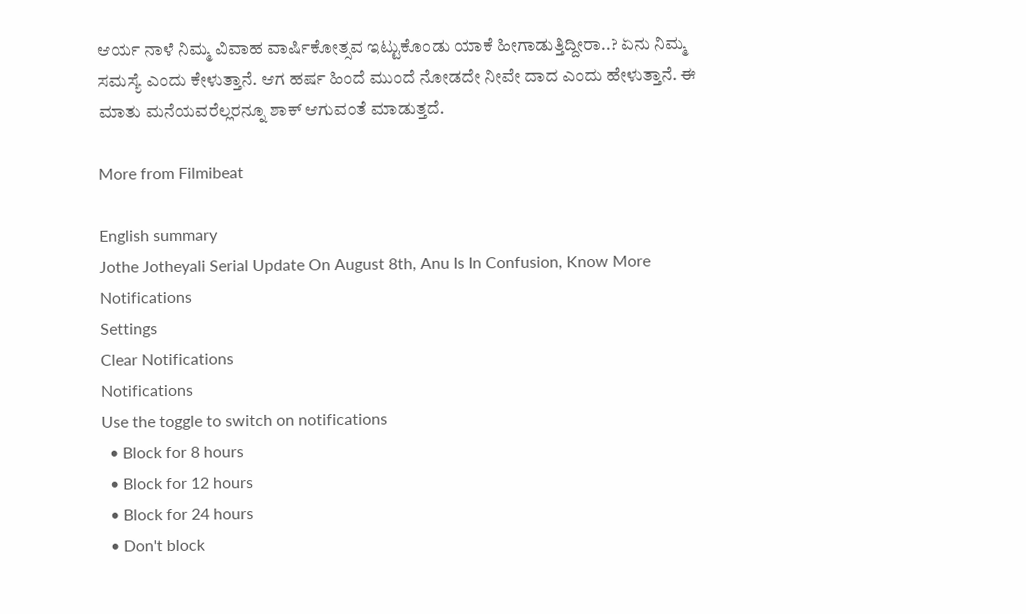ಆರ್ಯ ನಾಳೆ ನಿಮ್ಮ ವಿವಾಹ ವಾರ್ಷಿಕೋತ್ಸವ ಇಟ್ಟುಕೊಂಡು ಯಾಕೆ ಹೀಗಾಡುತ್ತಿದ್ದೀರಾ..? ಏನು ನಿಮ್ಮ ಸಮಸ್ಯೆ ಎಂದು ಕೇಳುತ್ತಾನೆ. ಆಗ ಹರ್ಷ ಹಿಂದೆ ಮುಂದೆ ನೋಡದೇ ನೀವೇ ದಾದ ಎಂದು ಹೇಳುತ್ತಾನೆ. ಈ ಮಾತು ಮನೆಯವರೆಲ್ಲರನ್ನೂ ಶಾಕ್ ಆಗುವಂತೆ ಮಾಡುತ್ತದೆ.

More from Filmibeat

English summary
Jothe Jotheyali Serial Update On August 8th, Anu Is In Confusion, Know More
Notifications
Settings
Clear Notifications
Notifications
Use the toggle to switch on notifications
  • Block for 8 hours
  • Block for 12 hours
  • Block for 24 hours
  • Don't block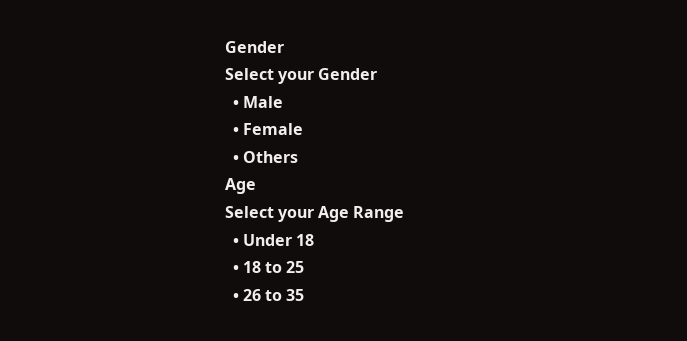Gender
Select your Gender
  • Male
  • Female
  • Others
Age
Select your Age Range
  • Under 18
  • 18 to 25
  • 26 to 35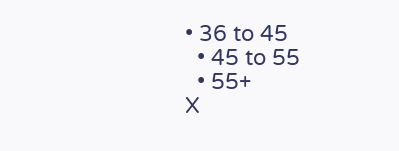• 36 to 45
  • 45 to 55
  • 55+
X